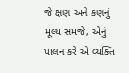જે ક્ષણ અને કણનું મૂલ્ય સમજે, એનું પાલન કરે એ વ્યક્તિ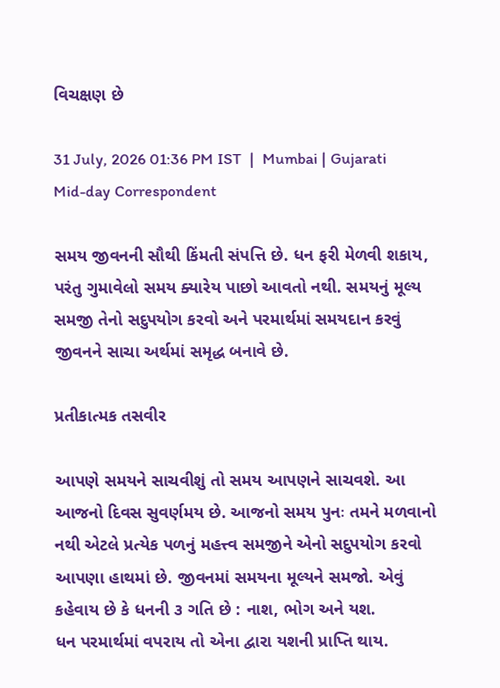વિચક્ષણ છે

31 July, 2026 01:36 PM IST  |  Mumbai | Gujarati Mid-day Correspondent

સમય જીવનની સૌથી કિંમતી સંપત્તિ છે. ધન ફરી મેળવી શકાય, પરંતુ ગુમાવેલો સમય ક્યારેય પાછો આવતો નથી. સમયનું મૂલ્ય સમજી તેનો સદુપયોગ કરવો અને પરમાર્થમાં સમયદાન કરવું જીવનને સાચા અર્થમાં સમૃદ્ધ બનાવે છે.

પ્રતીકાત્મક તસવીર

આપણે સમયને સાચવીશું તો સમય આપણને સાચવશે. આ આજનો દિવસ સુવર્ણમય છે. આજનો સમય પુનઃ તમને મળવાનો નથી એટલે પ્રત્યેક પળનું મહત્ત્વ સમજીને એનો સદુપયોગ કરવો આપણા હાથમાં છે. જીવનમાં સમયના મૂલ્યને સમજો. એવું કહેવાય છે કે ધનની ૩ ગતિ છે : નાશ, ભોગ અને યશ.
ધન પરમાર્થમાં વપરાય તો એના દ્વારા યશની પ્રાપ્તિ થાય.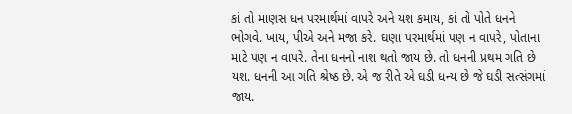કાં તો માણસ ધન પરમાર્થમાં વાપરે અને યશ કમાય, કાં તો પોતે ધનને ભોગવે. ખાય, પીએ અને મજા કરે. ઘણા પરમાર્થમાં પણ ન વાપરે, પોતાના માટે પણ ન વાપરે. તેના ધનનો નાશ થતો જાય છે. તો ધનની પ્રથમ ગતિ છે યશ. ધનની આ ગતિ શ્રેષ્ઠ છે. એ જ રીતે એ ઘડી ધન્ય છે જે ઘડી સત્સંગમાં જાય.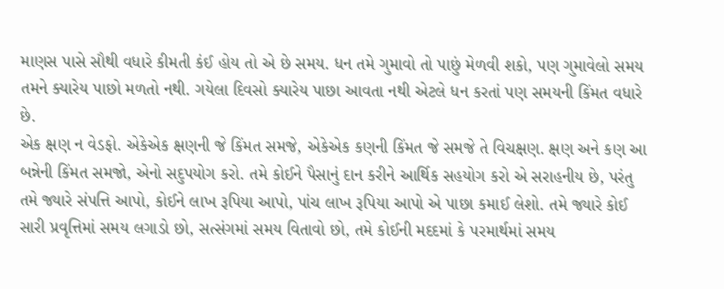માણસ પાસે સૌથી વધારે કીમતી કંઈ હોય તો એ છે સમય. ધન તમે ગુમાવો તો પાછું મેળવી શકો, પણ ગુમાવેલો સમય તમને ક્યારેય પાછો મળતો નથી. ગયેલા દિવસો ક્યારેય પાછા આવતા નથી એટલે ધન કરતાં પણ સમયની કિંમત વધારે છે.
એક ક્ષણ ન વેડફો. એકેએક ક્ષણની જે કિંમત સમજે, એકેએક કણની કિંમત જે સમજે તે વિચક્ષણ. ક્ષણ અને કણ આ બન્નેની કિંમત સમજો, એનો સદુપયોગ કરો. તમે કોઈને પૈસાનું દાન કરીને આર્થિક સહયોગ કરો એ સરાહનીય છે, પરંતુ તમે જ્યારે સંપત્તિ આપો, કોઈને લાખ રૂપિયા આપો, પાંચ લાખ રૂપિયા આપો એ પાછા કમાઈ લેશો. તમે જ્યારે કોઈ સારી પ્રવૃત્તિમાં સમય લગાડો છો, સત્સંગમાં સમય વિતાવો છો, તમે કોઈની મદદમાં કે પરમાર્થમાં સમય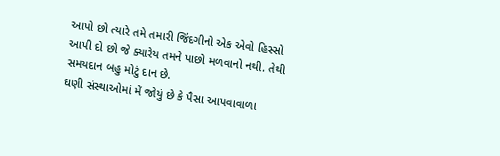આપો છો ત્યારે તમે તમારી જિંદગીનો એક એવો હિસ્સો આપી દો છો જે ક્યારેય તમને પાછો મળવાનો નથી. તેથી સમયદાન બહુ મોટું દાન છે.
ઘણી સંસ્થાઓમાં મેં જોયું છે કે પૈસા આપવાવાળા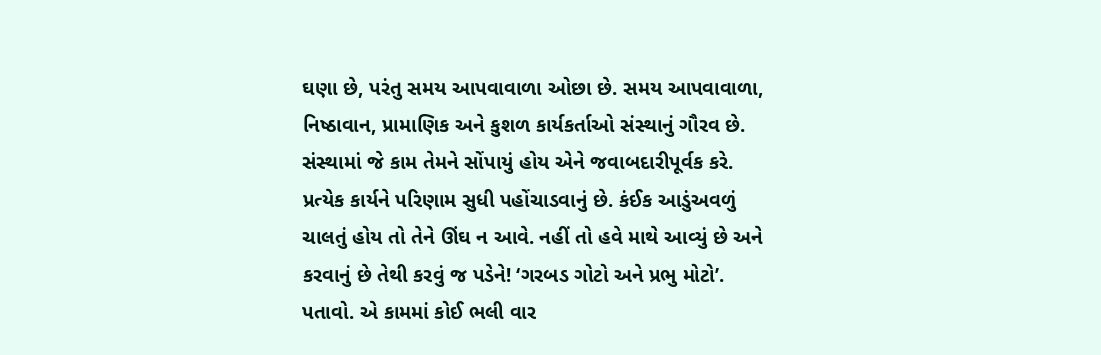ઘણા છે, પરંતુ સમય આપવાવાળા ઓછા છે. સમય આપવાવાળા, નિષ્ઠાવાન, પ્રામાણિક અને કુશળ કાર્યકર્તાઓ સંસ્થાનું ગૌરવ છે. સંસ્થામાં જે કામ તેમને સોંપાયું હોય એને જવાબદારીપૂર્વક કરે. પ્રત્યેક કાર્યને પરિણામ સુધી પહોંચાડવાનું છે. કંઈક આડુંઅવળું ચાલતું હોય તો તેને ઊંઘ ન આવે. નહીં તો હવે માથે આવ્યું છે અને કરવાનું છે તેથી કરવું જ પડેને! ‘ગરબડ ગોટો અને પ્રભુ મોટો’. પતાવો. એ કામમાં કોઈ ભલી વાર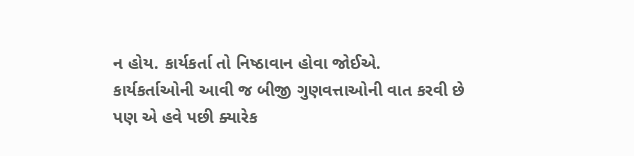ન હોય. કાર્યકર્તા તો નિષ્ઠાવાન હોવા જોઈએ.
કાર્યકર્તાઓની આવી જ બીજી ગુણવત્તાઓની વાત કરવી છે પણ એ હવે પછી ક્યારેક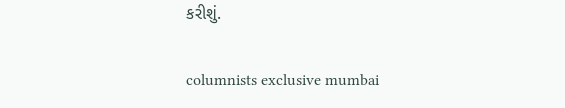કરીશું.

columnists exclusive mumbai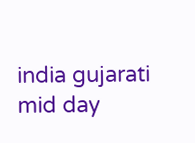india gujarati mid day